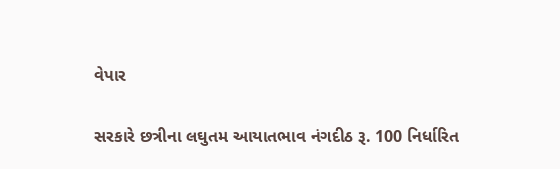વેપાર

સરકારે છત્રીના લઘુતમ આયાતભાવ નંગદીઠ રૂ. 100 નિર્ધારિત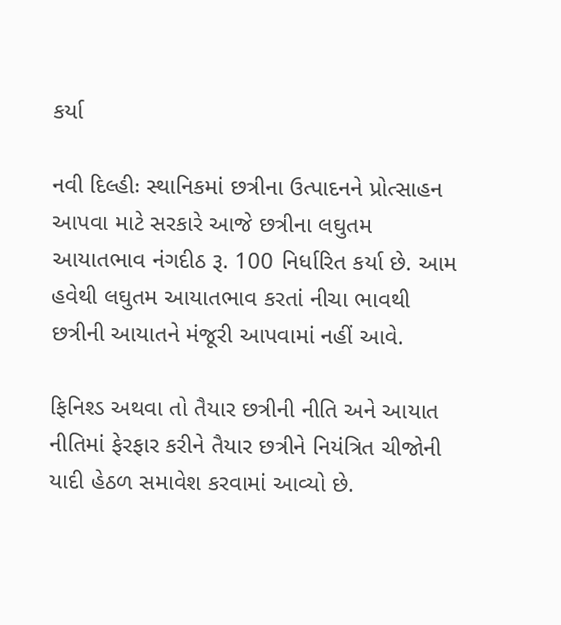કર્યા

નવી દિલ્હીઃ સ્થાનિકમાં છત્રીના ઉત્પાદનને પ્રોત્સાહન આપવા માટે સરકારે આજે છત્રીના લઘુતમ આયાતભાવ નંગદીઠ રૂ. 100 નિર્ધારિત કર્યા છે. આમ હવેથી લઘુતમ આયાતભાવ કરતાં નીચા ભાવથી છત્રીની આયાતને મંજૂરી આપવામાં નહીં આવે.

ફિનિશ્ડ અથવા તો તૈયાર છત્રીની નીતિ અને આયાત નીતિમાં ફેરફાર કરીને તૈયાર છત્રીને નિયંત્રિત ચીજોની યાદી હેઠળ સમાવેશ કરવામાં આવ્યો છે.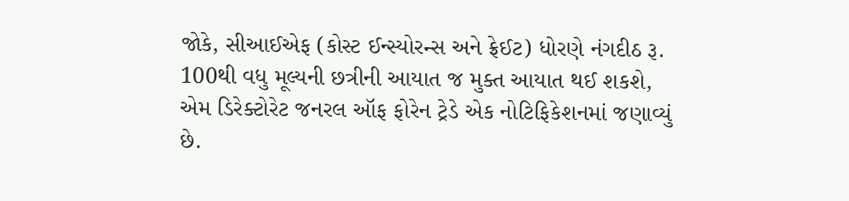જોકે, સીઆઈએફ (કોસ્ટ ઈન્સ્યોરન્સ અને ફ્રેઈટ) ધોરણે નંગદીઠ રૂ. 100થી વધુ મૂલ્યની છત્રીની આયાત જ મુક્ત આયાત થઈ શકશે, એમ ડિરેક્ટોરેટ જનરલ ઑફ ફોરેન ટ્રેડે એક નોટિફિકેશનમાં જણાવ્યું છે.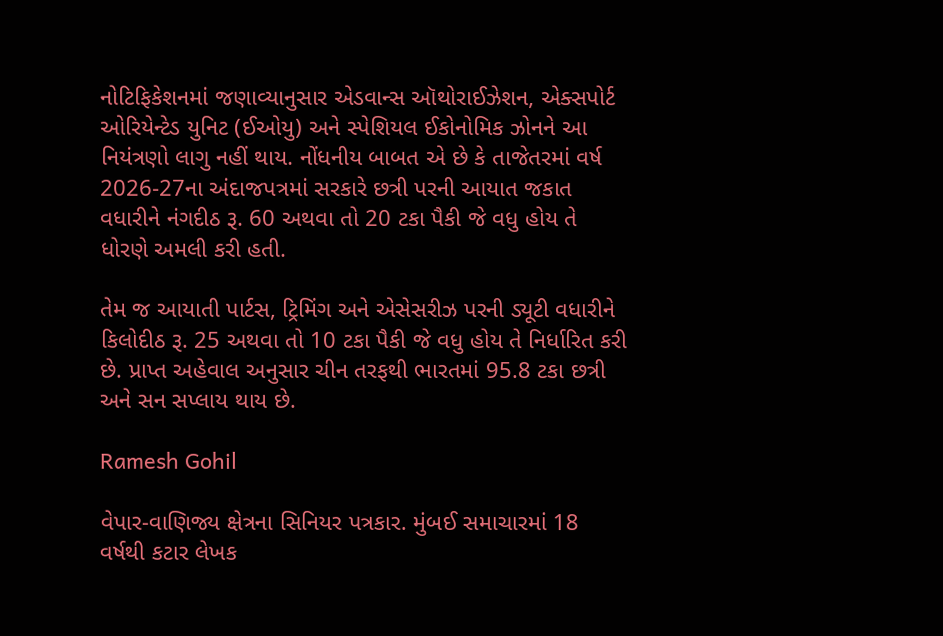નોટિફિકેશનમાં જણાવ્યાનુસાર એડવાન્સ ઑથોરાઈઝેશન, એક્સપોર્ટ ઓરિયેન્ટેડ યુનિટ (ઈઓયુ) અને સ્પેશિયલ ઈકોનોમિક ઝોનને આ નિયંત્રણો લાગુ નહીં થાય. નોંધનીય બાબત એ છે કે તાજેતરમાં વર્ષ 2026-27ના અંદાજપત્રમાં સરકારે છત્રી પરની આયાત જકાત વધારીને નંગદીઠ રૂ. 60 અથવા તો 20 ટકા પૈકી જે વધુ હોય તે ધોરણે અમલી કરી હતી.

તેમ જ આયાતી પાર્ટસ, ટ્રિમિંગ અને એસેસરીઝ પરની ડ્યૂટી વધારીને કિલોદીઠ રૂ. 25 અથવા તો 10 ટકા પૈકી જે વધુ હોય તે નિર્ધારિત કરી છે. પ્રાપ્ત અહેવાલ અનુસાર ચીન તરફથી ભારતમાં 95.8 ટકા છત્રી અને સન સપ્લાય થાય છે.

Ramesh Gohil

વેપાર-વાણિજ્ય ક્ષેત્રના સિનિયર પત્રકાર. મુંબઈ સમાચારમાં 18 વર્ષથી કટાર લેખક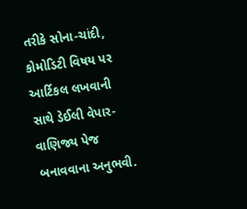તરીકે સોના-ચાંદી, કોમોડિટી વિષય પર આર્ટિકલ લખવાની સાથે ડેઈલી વેપાર-વાણિજ્ય પેજ બનાવવાના અનુભવી.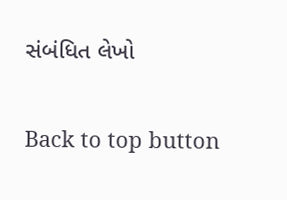સંબંધિત લેખો

Back to top button